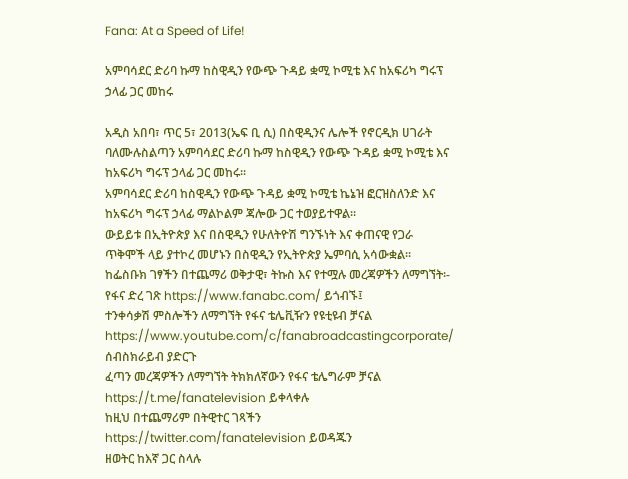Fana: At a Speed of Life!

አምባሳደር ድሪባ ኩማ ከስዊዲን የውጭ ጉዳይ ቋሚ ኮሚቴ እና ከአፍሪካ ግሩፕ ኃላፊ ጋር መከሩ

አዲስ አበባ፣ ጥር 5፣ 2013(ኤፍ ቢ ሲ) በስዊዲንና ሌሎች የኖርዲክ ሀገራት ባለሙሉስልጣን አምባሳደር ድሪባ ኩማ ከስዊዲን የውጭ ጉዳይ ቋሚ ኮሚቴ እና ከአፍሪካ ግሩፕ ኃላፊ ጋር መከሩ፡፡
አምባሳደር ድሪባ ከስዊዲን የውጭ ጉዳይ ቋሚ ኮሚቴ ኬኔዝ ፎርዝስለንድ እና ከአፍሪካ ግሩፕ ኃላፊ ማልኮልም ጃሎው ጋር ተወያይተዋል፡፡
ውይይቱ በኢትዮጵያ እና በስዊዲን የሁለትዮሽ ግንኙነት እና ቀጠናዊ የጋራ ጥቅሞች ላይ ያተኮረ መሆኑን በስዊዲን የኢትዮጵያ ኤምባሲ አሳውቋል፡፡
ከፌስቡክ ገፃችን በተጨማሪ ወቅታዊ፣ ትኩስ እና የተሟሉ መረጃዎችን ለማግኘት፡-
የፋና ድረ ገጽ https://www.fanabc.com/ ይጎብኙ፤
ተንቀሳቃሽ ምስሎችን ለማግኘት የፋና ቴሌቪዥን የዩቲዩብ ቻናል https://www.youtube.com/c/fanabroadcastingcorporate/ ሰብስክራይብ ያድርጉ
ፈጣን መረጃዎችን ለማግኘት ትክክለኛውን የፋና ቴሌግራም ቻናል https://t.me/fanatelevision ይቀላቀሉ
ከዚህ በተጨማሪም በትዊተር ገጻችን https://twitter.com/fanatelevision ይወዳጁን
ዘወትር ከእኛ ጋር ስላሉ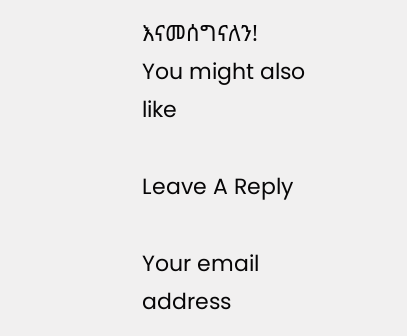እናመሰግናለን!
You might also like

Leave A Reply

Your email address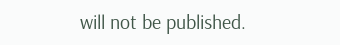will not be published.